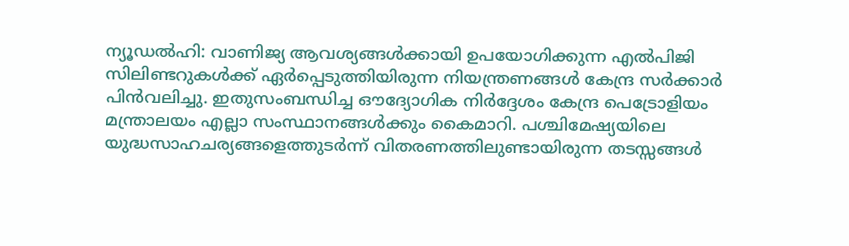ന്യൂഡൽഹി: വാണിജ്യ ആവശ്യങ്ങൾക്കായി ഉപയോഗിക്കുന്ന എൽപിജി സിലിണ്ടറുകൾക്ക് ഏർപ്പെടുത്തിയിരുന്ന നിയന്ത്രണങ്ങൾ കേന്ദ്ര സർക്കാർ പിൻവലിച്ചു. ഇതുസംബന്ധിച്ച ഔദ്യോഗിക നിർദ്ദേശം കേന്ദ്ര പെട്രോളിയം മന്ത്രാലയം എല്ലാ സംസ്ഥാനങ്ങൾക്കും കൈമാറി. പശ്ചിമേഷ്യയിലെ യുദ്ധസാഹചര്യങ്ങളെത്തുടർന്ന് വിതരണത്തിലുണ്ടായിരുന്ന തടസ്സങ്ങൾ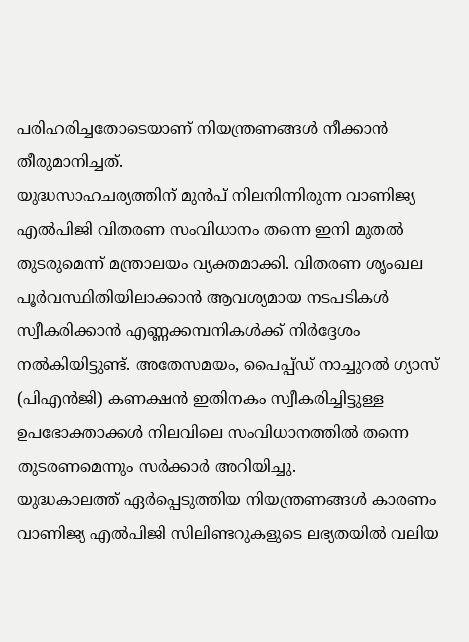പരിഹരിച്ചതോടെയാണ് നിയന്ത്രണങ്ങൾ നീക്കാൻ തീരുമാനിച്ചത്.
യുദ്ധസാഹചര്യത്തിന് മുൻപ് നിലനിന്നിരുന്ന വാണിജ്യ എൽപിജി വിതരണ സംവിധാനം തന്നെ ഇനി മുതൽ തുടരുമെന്ന് മന്ത്രാലയം വ്യക്തമാക്കി. വിതരണ ശൃംഖല പൂർവസ്ഥിതിയിലാക്കാൻ ആവശ്യമായ നടപടികൾ സ്വീകരിക്കാൻ എണ്ണക്കമ്പനികൾക്ക് നിർദ്ദേശം നൽകിയിട്ടുണ്ട്. അതേസമയം, പൈപ്പ്ഡ് നാച്ചുറൽ ഗ്യാസ് (പിഎൻജി) കണക്ഷൻ ഇതിനകം സ്വീകരിച്ചിട്ടുള്ള ഉപഭോക്താക്കൾ നിലവിലെ സംവിധാനത്തിൽ തന്നെ തുടരണമെന്നും സർക്കാർ അറിയിച്ചു.
യുദ്ധകാലത്ത് ഏർപ്പെടുത്തിയ നിയന്ത്രണങ്ങൾ കാരണം വാണിജ്യ എൽപിജി സിലിണ്ടറുകളുടെ ലഭ്യതയിൽ വലിയ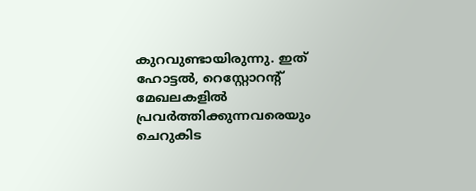കുറവുണ്ടായിരുന്നു. ഇത് ഹോട്ടൽ, റെസ്റ്റോറന്റ് മേഖലകളിൽ പ്രവർത്തിക്കുന്നവരെയും ചെറുകിട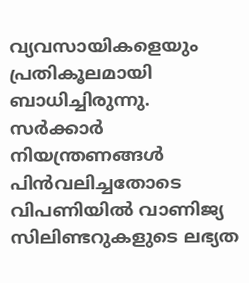വ്യവസായികളെയും പ്രതികൂലമായി ബാധിച്ചിരുന്നു. സർക്കാർ നിയന്ത്രണങ്ങൾ പിൻവലിച്ചതോടെ വിപണിയിൽ വാണിജ്യ സിലിണ്ടറുകളുടെ ലഭ്യത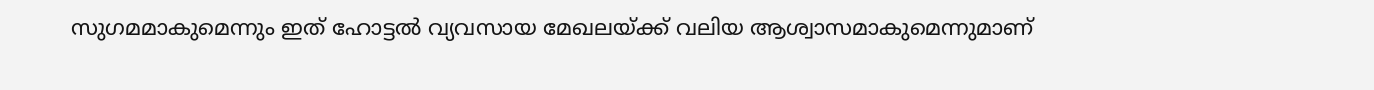സുഗമമാകുമെന്നും ഇത് ഹോട്ടൽ വ്യവസായ മേഖലയ്ക്ക് വലിയ ആശ്വാസമാകുമെന്നുമാണ്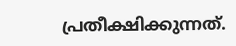പ്രതീക്ഷിക്കുന്നത്.